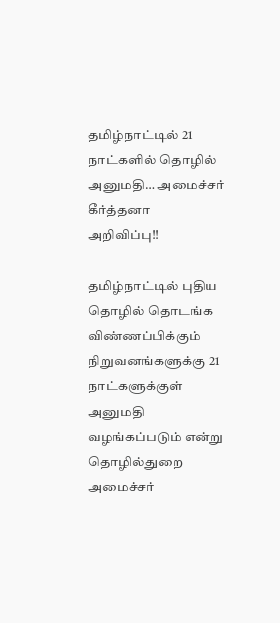தமிழ்நாட்டில் 21 நாட்களில் தொழில் அனுமதி… அமைச்சர் கீர்த்தனா அறிவிப்பு!!

தமிழ்நாட்டில் புதிய தொழில் தொடங்க விண்ணப்பிக்கும் நிறுவனங்களுக்கு 21 நாட்களுக்குள் அனுமதி வழங்கப்படும் என்று தொழில்துறை அமைச்சர்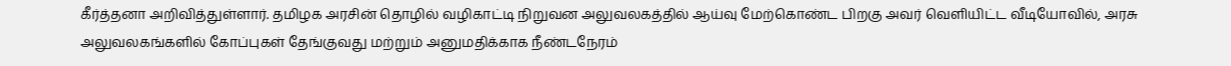கீர்த்தனா அறிவித்துள்ளார். தமிழக அரசின் தொழில் வழிகாட்டி நிறுவன அலுவலகத்தில் ஆய்வு மேற்கொண்ட பிறகு அவர் வெளியிட்ட வீடியோவில், அரசு அலுவலகங்களில் கோப்புகள் தேங்குவது மற்றும் அனுமதிக்காக நீண்டநேரம்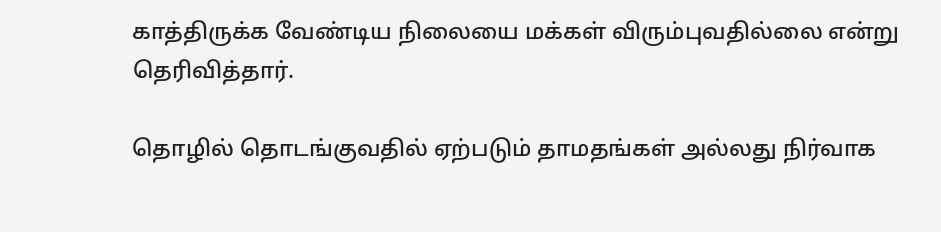காத்திருக்க வேண்டிய நிலையை மக்கள் விரும்புவதில்லை என்று தெரிவித்தார்.

தொழில் தொடங்குவதில் ஏற்படும் தாமதங்கள் அல்லது நிர்வாக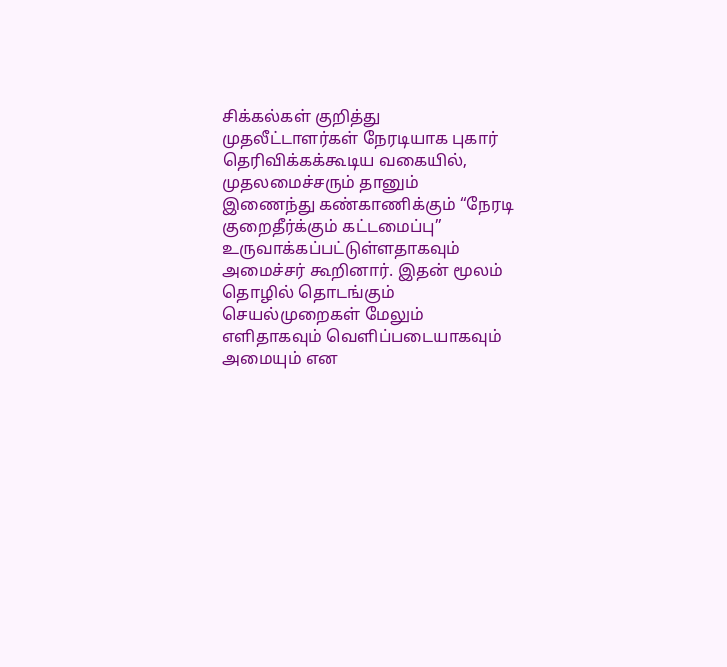சிக்கல்கள் குறித்து முதலீட்டாளர்கள் நேரடியாக புகார் தெரிவிக்கக்கூடிய வகையில், முதலமைச்சரும் தானும் இணைந்து கண்காணிக்கும் “நேரடி குறைதீர்க்கும் கட்டமைப்பு” உருவாக்கப்பட்டுள்ளதாகவும் அமைச்சர் கூறினார். இதன் மூலம் தொழில் தொடங்கும் செயல்முறைகள் மேலும் எளிதாகவும் வெளிப்படையாகவும் அமையும் என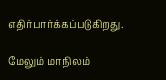எதிர்பார்க்கப்படுகிறது.

மேலும் மாநிலம்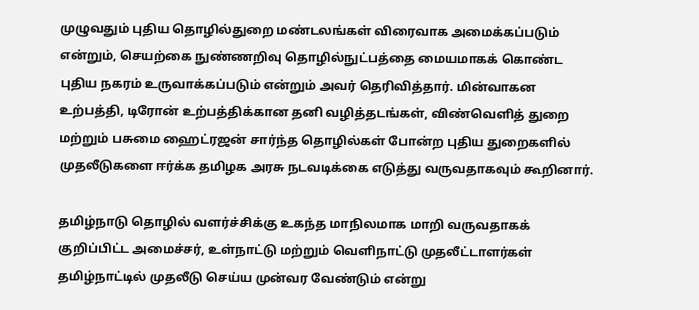முழுவதும் புதிய தொழில்துறை மண்டலங்கள் விரைவாக அமைக்கப்படும் என்றும், செயற்கை நுண்ணறிவு தொழில்நுட்பத்தை மையமாகக் கொண்ட புதிய நகரம் உருவாக்கப்படும் என்றும் அவர் தெரிவித்தார். மின்வாகன உற்பத்தி, டிரோன் உற்பத்திக்கான தனி வழித்தடங்கள், விண்வெளித் துறை மற்றும் பசுமை ஹைட்ரஜன் சார்ந்த தொழில்கள் போன்ற புதிய துறைகளில் முதலீடுகளை ஈர்க்க தமிழக அரசு நடவடிக்கை எடுத்து வருவதாகவும் கூறினார்.

தமிழ்நாடு தொழில் வளர்ச்சிக்கு உகந்த மாநிலமாக மாறி வருவதாகக் குறிப்பிட்ட அமைச்சர், உள்நாட்டு மற்றும் வெளிநாட்டு முதலீட்டாளர்கள் தமிழ்நாட்டில் முதலீடு செய்ய முன்வர வேண்டும் என்று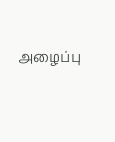அழைப்பு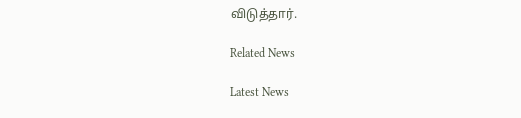விடுத்தார்.

Related News

Latest News